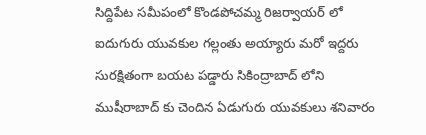సిద్దిపేట సమీపంలో కొండపోచమ్మ రిజర్వాయర్ లో ఐదుగురు యువకుల గల్లంతు అయ్యారు మరో ఇద్దరు సురక్షితంగా బయట పడ్డారు సికింద్రాబాద్ లోని ముషీరాబాద్ కు చెందిన ఏడుగురు యువకులు శనివారం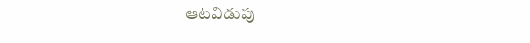ఆటవిడుపు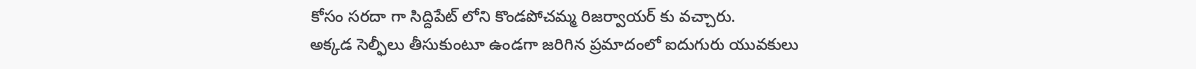కోసం సరదా గా సిద్దిపేట్ లోని కొండపోచమ్మ రిజర్వాయర్ కు వచ్చారు.
అక్కడ సెల్ఫీలు తీసుకుంటూ ఉండగా జరిగిన ప్రమాదంలో ఐదుగురు యువకులు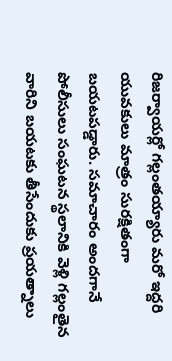రిజర్వాయర్లో గల్లంతయ్యారు మరో ఇద్దరి యువకులు మాత్రం సురక్షితంగా బయటపడ్డారు. సమాచారం అందగానే పోలీసులు సంఘటన స్థలానికి వెళ్లి గల్లంతైన వారిని బయటకు తీసేందుకు ప్రయత్నాలు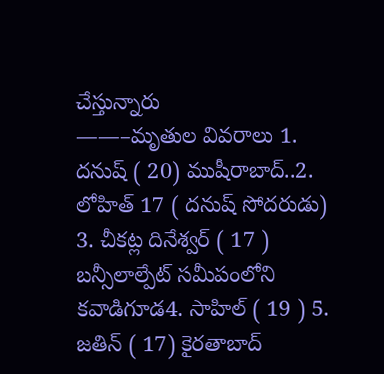చేస్తున్నారు
——–మృతుల వివరాలు 1. దనుష్ ( 20) ముషీరాబాద్..2. లోహిత్ 17 ( దనుష్ సోదరుడు) 3. చీకట్ల దినేశ్వర్ ( 17 ) బన్సీలాల్పేట్ సమీపంలోని కవాడిగూడ4. సాహిల్ ( 19 ) 5. జతిన్ ( 17) కైరతాబాద్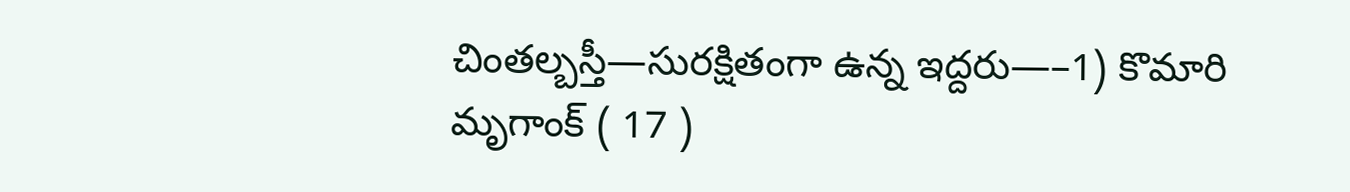చింతల్బస్తీ—సురక్షితంగా ఉన్న ఇద్దరు—–1) కొమారి మృగాంక్ ( 17 )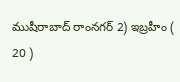ముషీరాబాద్ రాంనగర్ 2) ఇబ్రహీం ( 20 )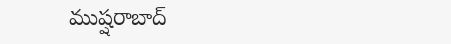ముష్షరాబాద్